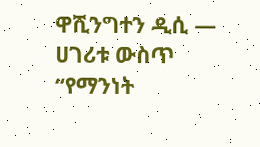ዋሺንግተን ዲሲ —
ሀገሪቱ ውስጥ “የማንነት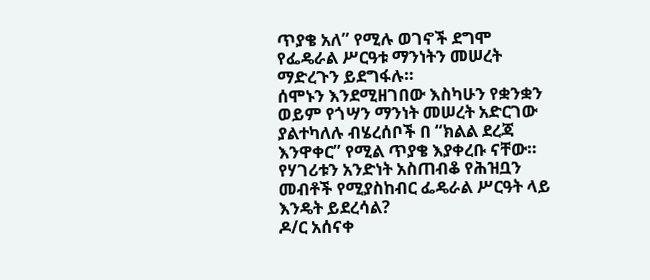ጥያቄ አለ” የሚሉ ወገኖች ደግሞ የፌዴራል ሥርዓቱ ማንነትን መሠረት ማድረጉን ይደግፋሉ።
ሰሞኑን እንደሚዘገበው እስካሁን የቋንቋን ወይም የጎሣን ማንነት መሠረት አድርገው ያልተካለሉ ብሄረሰቦች በ “ክልል ደረጃ እንዋቀር” የሚል ጥያቄ እያቀረቡ ናቸው።
የሃገሪቱን አንድነት አስጠብቆ የሕዝቧን መብቶች የሚያስከብር ፌዴራል ሥርዓት ላይ እንዴት ይደረሳል?
ዶ/ር አሰናቀ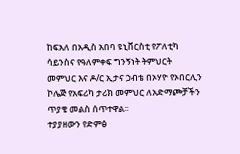ከፍአለ በአዲስ አበባ ዩኒቨርስቲ የፖለቲካ ሳይንስና የዓለምቀፍ ግንኝነት ትምህርት መምህር እና ዶ/ር ኢታና ኃብቴ በኦሃዮ የኦበርሊን ኮሌጅ የአፍሪካ ታሪክ መምህር ለአድማጮቻችን ጥያቄ መልስ ሰጥተዋል፡፡
ተያያዘውን የድምፅ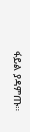ፋይል ያዳምጡ።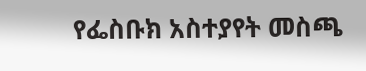የፌስቡክ አስተያየት መስጫ